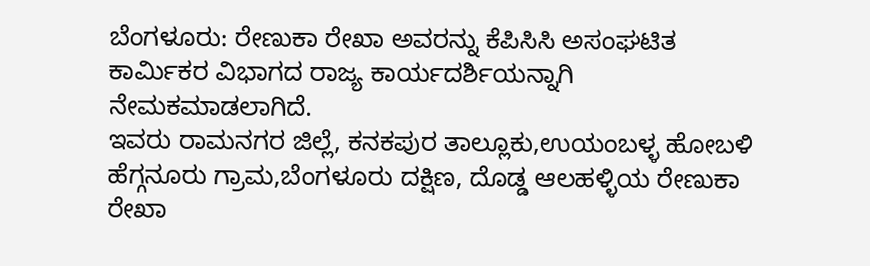ಬೆಂಗಳೂರು: ರೇಣುಕಾ ರೇಖಾ ಅವರನ್ನು ಕೆಪಿಸಿಸಿ ಅಸಂಘಟಿತ ಕಾರ್ಮಿಕರ ವಿಭಾಗದ ರಾಜ್ಯ ಕಾರ್ಯದರ್ಶಿಯನ್ನಾಗಿ ನೇಮಕಮಾಡಲಾಗಿದೆ.
ಇವರು ರಾಮನಗರ ಜಿಲ್ಲೆ, ಕನಕಪುರ ತಾಲ್ಲೂಕು,ಉಯಂಬಳ್ಳ ಹೋಬಳಿ
ಹೆಗ್ಗನೂರು ಗ್ರಾಮ,ಬೆಂಗಳೂರು ದಕ್ಷಿಣ, ದೊಡ್ಡ ಆಲಹಳ್ಳಿಯ ರೇಣುಕಾ ರೇಖಾ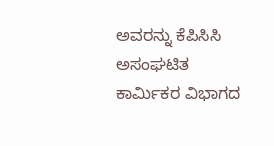ಅವರನ್ನು ಕೆಪಿಸಿಸಿ ಅಸಂಘಟಿತ ಕಾರ್ಮಿಕರ ವಿಭಾಗದ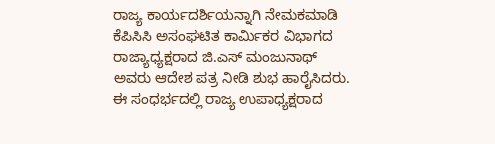ರಾಜ್ಯ ಕಾರ್ಯದರ್ಶಿಯನ್ನಾಗಿ ನೇಮಕಮಾಡಿ ಕೆಪಿಸಿಸಿ ಅಸಂಘಟಿತ ಕಾರ್ಮಿಕರ ವಿಭಾಗದ ರಾಜ್ಯಾಧ್ಯಕ್ಷರಾದ ಜಿ.ಎಸ್ ಮಂಜುನಾಥ್
ಅವರು ಆದೇಶ ಪತ್ರ ನೀಡಿ ಶುಭ ಹಾರೈಸಿದರು.
ಈ ಸಂಧರ್ಭದಲ್ಲಿ ರಾಜ್ಯ ಉಪಾಧ್ಯಕ್ಷರಾದ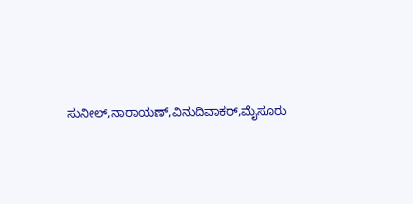ಸುನೀಲ್,ನಾರಾಯಣ್,ವಿನುದಿವಾಕರ್,ಮೈಸೂರು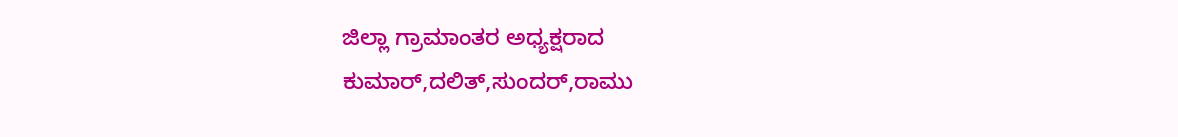ಜಿಲ್ಲಾ ಗ್ರಾಮಾಂತರ ಅಧ್ಯಕ್ಷರಾದ ಕುಮಾರ್,ದಲಿತ್,ಸುಂದರ್,ರಾಮು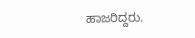ಹಾಜರಿದ್ದರು.